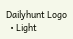Dailyhunt Logo
  • Light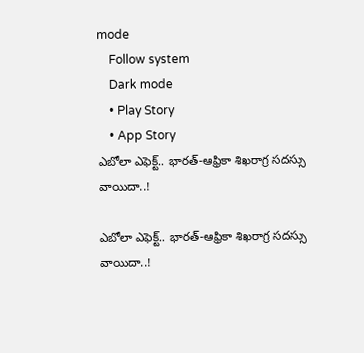mode
    Follow system
    Dark mode
    • Play Story
    • App Story
ఎబోలా ఎఫెక్ట్.. భారత్-ఆఫ్రికా శిఖరాగ్ర సదస్సు వాయిదా..!

ఎబోలా ఎఫెక్ట్.. భారత్-ఆఫ్రికా శిఖరాగ్ర సదస్సు వాయిదా..!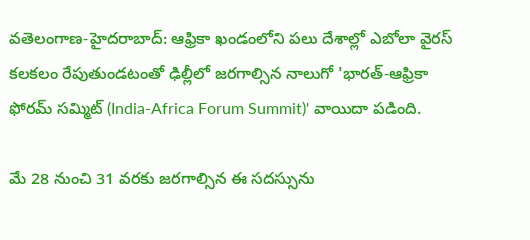వతెలంగాణ-హైదరాబాద్: ఆఫ్రికా ఖండంలోని పలు దేశాల్లో ఎబోలా వైరస్ కలకలం రేపుతుండటంతో ఢిల్లీలో జరగాల్సిన నాలుగో 'భారత్-ఆఫ్రికా ఫోరమ్ సమ్మిట్ (India-Africa Forum Summit)' వాయిదా పడింది.

మే 28 నుంచి 31 వరకు జరగాల్సిన ఈ సదస్సును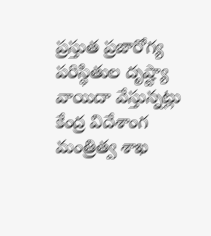ప్రస్తుత ప్రజారోగ్య పరిస్థితుల దృష్ట్యా వాయిదా వేస్తున్నట్లు కేంద్ర విదేశాంగ మంత్రిత్వ శాఖ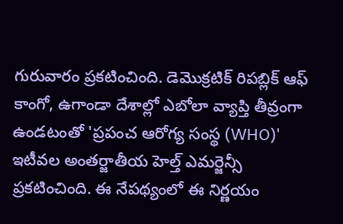గురువారం ప్రకటించింది. డెమొక్రటిక్ రిపబ్లిక్ ఆఫ్ కాంగో, ఉగాండా దేశాల్లో ఎబోలా వ్యాప్తి తీవ్రంగా ఉండటంతో 'ప్రపంచ ఆరోగ్య సంస్థ (WHO)' ఇటీవల అంతర్జాతీయ హెల్త్ ఎమర్జెన్సీ ప్రకటించింది. ఈ నేపథ్యంలో ఈ నిర్ణయం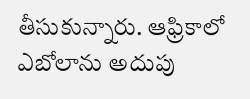తీసుకున్నారు. ఆఫ్రికాలో ఎబోలాను అదుపు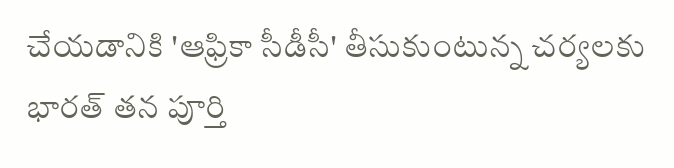చేయడానికి 'ఆఫ్రికా సీడీసీ' తీసుకుంటున్న చర్యలకు భారత్ తన పూర్తి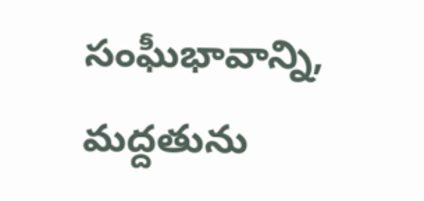సంఘీభావాన్ని, మద్దతును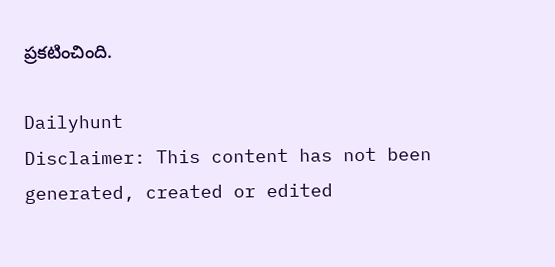ప్రకటించింది.

Dailyhunt
Disclaimer: This content has not been generated, created or edited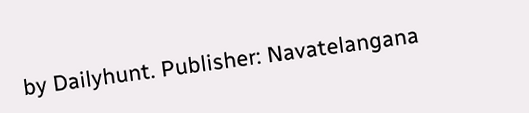by Dailyhunt. Publisher: Navatelangana